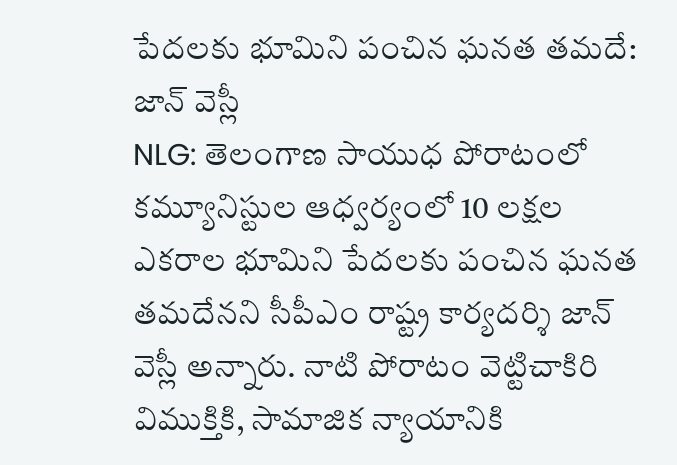పేదలకు భూమిని పంచిన ఘనత తమదే: జాన్ వెస్లీ
NLG: తెలంగాణ సాయుధ పోరాటంలో కమ్యూనిస్టుల ఆధ్వర్యంలో 10 లక్షల ఎకరాల భూమిని పేదలకు పంచిన ఘనత తమదేనని సీపీఎం రాష్ట్ర కార్యదర్శి జాన్ వెస్లీ అన్నారు. నాటి పోరాటం వెట్టిచాకిరి విముక్తికి, సామాజిక న్యాయానికి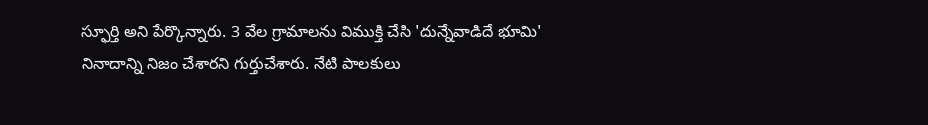స్ఫూర్తి అని పేర్కొన్నారు. 3 వేల గ్రామాలను విముక్తి చేసి 'దున్నేవాడిదే భూమి' నినాదాన్ని నిజం చేశారని గుర్తుచేశారు. నేటి పాలకులు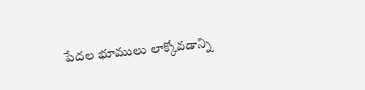పేదల భూములు లాక్కోవడాన్ని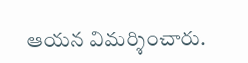ఆయన విమర్శించారు.